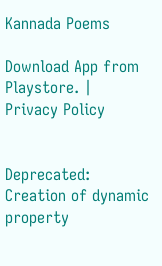Kannada Poems

Download App from Playstore. | Privacy Policy


Deprecated: Creation of dynamic property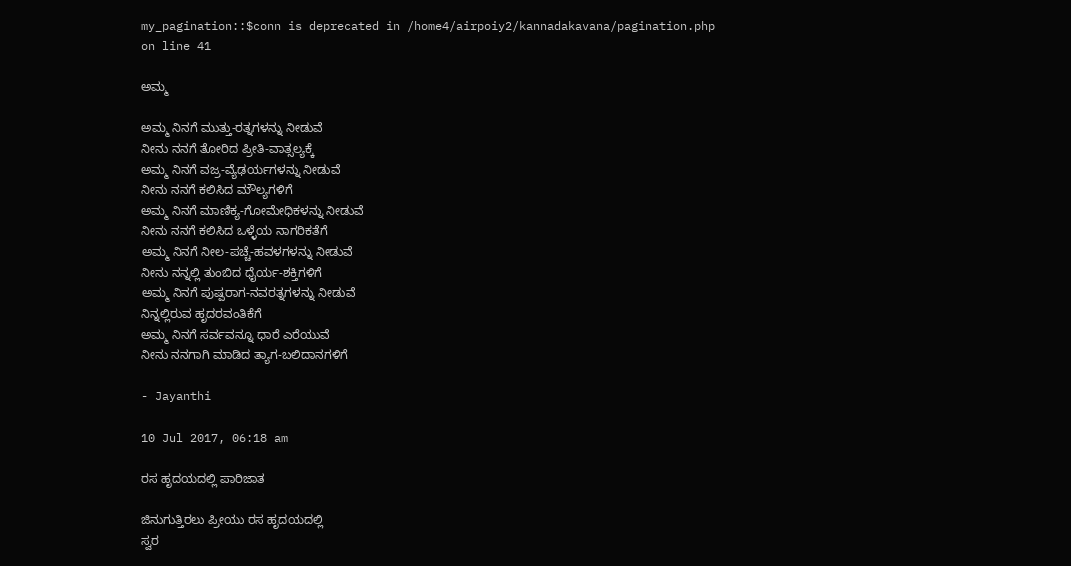my_pagination::$conn is deprecated in /home4/airpoiy2/kannadakavana/pagination.php on line 41

ಅಮ್ಮ

ಅಮ್ಮ ನಿನಗೆ ಮುತ್ತು-ರತ್ನಗಳನ್ನು ನೀಡುವೆ
ನೀನು ನನಗೆ ತೋರಿದ ಪ್ರೀತಿ-ವಾತ್ಸಲ್ಯಕ್ಕೆ
ಅಮ್ಮ ನಿನಗೆ ವಜ್ರ-ವ್ಯೆಢರ್ಯಗಳನ್ನು ನೀಡುವೆ
ನೀನು ನನಗೆ ಕಲಿಸಿದ ಮೌಲ್ಯಗಳಿಗೆ
ಅಮ್ಮ ನಿನಗೆ ಮಾಣಿಕ್ಯ-ಗೋಮೇಧಿಕಳನ್ನು ನೀಡುವೆ
ನೀನು ನನಗೆ ಕಲಿಸಿದ ಒಳ್ಳೆಯ ನಾಗರಿಕತೆಗೆ
ಅಮ್ಮ ನಿನಗೆ ನೀಲ-ಪಚ್ಚೆ-ಹವಳಗಳನ್ನು ನೀಡುವೆ
ನೀನು ನನ್ನಲ್ಲಿ ತುಂಬಿದ ಧೈರ್ಯ-ಶಕ್ತಿಗಳಿಗೆ
ಅಮ್ಮ ನಿನಗೆ ಪುಷ್ಪರಾಗ-ನವರತ್ನಗಳನ್ನು ನೀಡುವೆ
ನಿನ್ನಲ್ಲಿರುವ ಹೃದರವಂತಿಕೆಗೆ
ಅಮ್ಮ ನಿನಗೆ ಸರ್ವವನ್ನೂ ಧಾರೆ ಎರೆಯುವೆ
ನೀನು ನನಗಾಗಿ ಮಾಡಿದ ತ್ಯಾಗ-ಬಲಿದಾನಗಳಿಗೆ

- Jayanthi

10 Jul 2017, 06:18 am

ರಸ ಹೃದಯದಲ್ಲಿ ಪಾರಿಜಾತ

ಜಿನುಗುತ್ತಿರಲು ಪ್ರೀಯು ರಸ ಹೃದಯದಲ್ಲಿ
ಸ್ವರ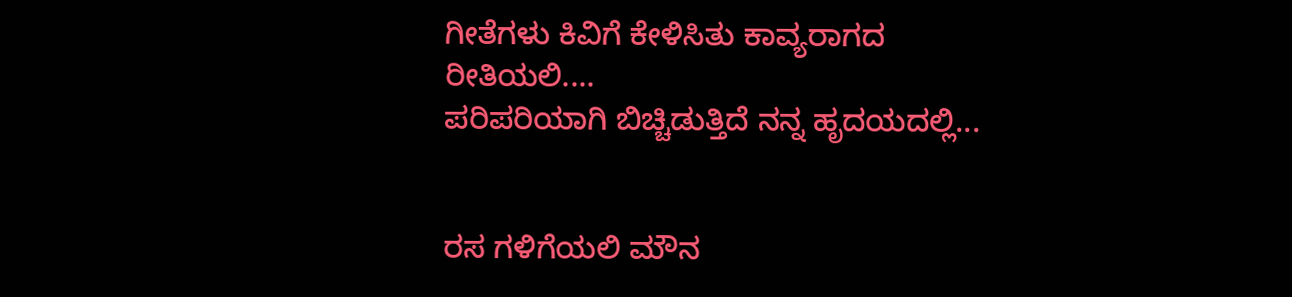ಗೀತೆಗಳು ಕಿವಿಗೆ ಕೇಳಿಸಿತು ಕಾವ್ಯರಾಗದ
ರೀತಿಯಲಿ....
ಪರಿಪರಿಯಾಗಿ ಬಿಚ್ಚಿಡುತ್ತಿದೆ ನನ್ನ ಹೃದಯದಲ್ಲಿ...


ರಸ ಗಳಿಗೆಯಲಿ ಮೌನ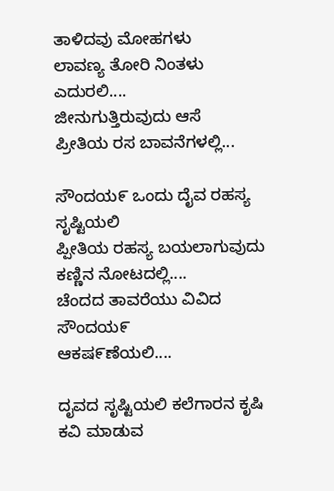ತಾಳಿದವು ಮೋಹಗಳು
ಲಾವಣ್ಯ ತೋರಿ ನಿಂತಳು ಎದುರಲಿ....
ಜೀನುಗುತ್ತಿರುವುದು ಆಸೆ
ಪ್ರೀತಿಯ ರಸ ಬಾವನೆಗಳಲ್ಲಿ...

ಸೌಂದಯ೯ ಒಂದು ದೈವ ರಹಸ್ಯ ಸೃಷ್ಟಿಯಲಿ
ಪ್ಪೀತಿಯ ರಹಸ್ಯ ಬಯಲಾಗುವುದು
ಕಣ್ಣಿನ ನೋಟದಲ್ಲಿ....
ಚೆಂದದ ತಾವರೆಯು ವಿವಿದ ಸೌಂದಯ೯
ಆಕಷ೯ಣೆಯಲಿ....

ದೖವದ ಸೃಷ್ಟಿಯಲಿ ಕಲೆಗಾರನ ಕೃಷಿ
ಕವಿ ಮಾಡುವ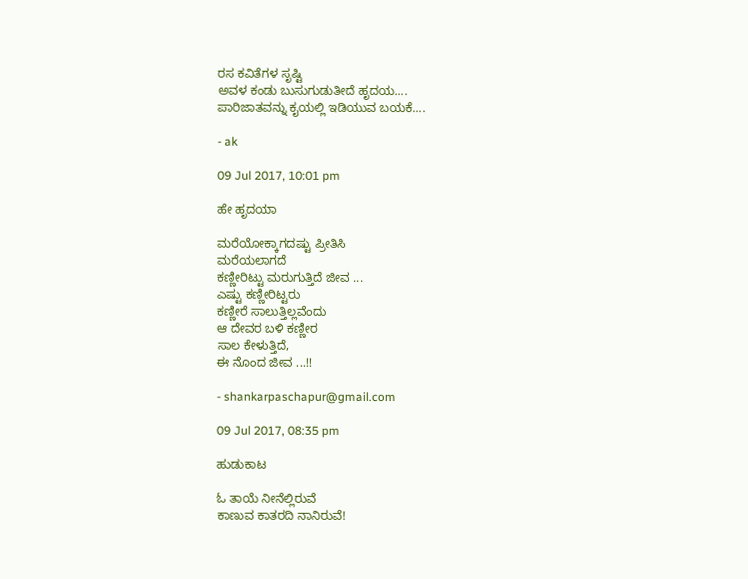ರಸ ಕವಿತೆಗಳ ಸೃಷ್ಟಿ
ಅವಳ ಕಂಡು ಬುಸುಗುಡುತೕಿದೆ ಹೃದಯ....
ಪಾರಿಜಾತವನ್ನು ಕೖಯಲ್ಲಿ ಇಡಿಯುವ ಬಯಕೆ....

- ak

09 Jul 2017, 10:01 pm

ಹೇ ಹೃದಯಾ

ಮರೆಯೋಕ್ಕಾಗದಷ್ಟು ಪ್ರೀತಿಸಿ
ಮರೆಯಲಾಗದೆ
ಕಣ್ಣೀರಿಟ್ಟು ಮರುಗುತ್ತಿದೆ ಜೀವ ...
ಎಷ್ಟು ಕಣ್ಣೀರಿಟ್ಟರು
ಕಣ್ಣೀರೆ ಸಾಲುತ್ತಿಲ್ಲವೆಂದು
ಆ ದೇವರ ಬಳಿ ಕಣ್ಣೀರ
ಸಾಲ ಕೇಳುತ್ತಿದೆ,
ಈ ನೊಂದ ಜೀವ ...!!

- shankarpaschapur@gmail.com

09 Jul 2017, 08:35 pm

ಹುಡುಕಾಟ

ಓ ತಾಯೆ ನೀನೆಲ್ಲಿರುವೆ
ಕಾಣುವ ಕಾತರದಿ ನಾನಿರುವೆ!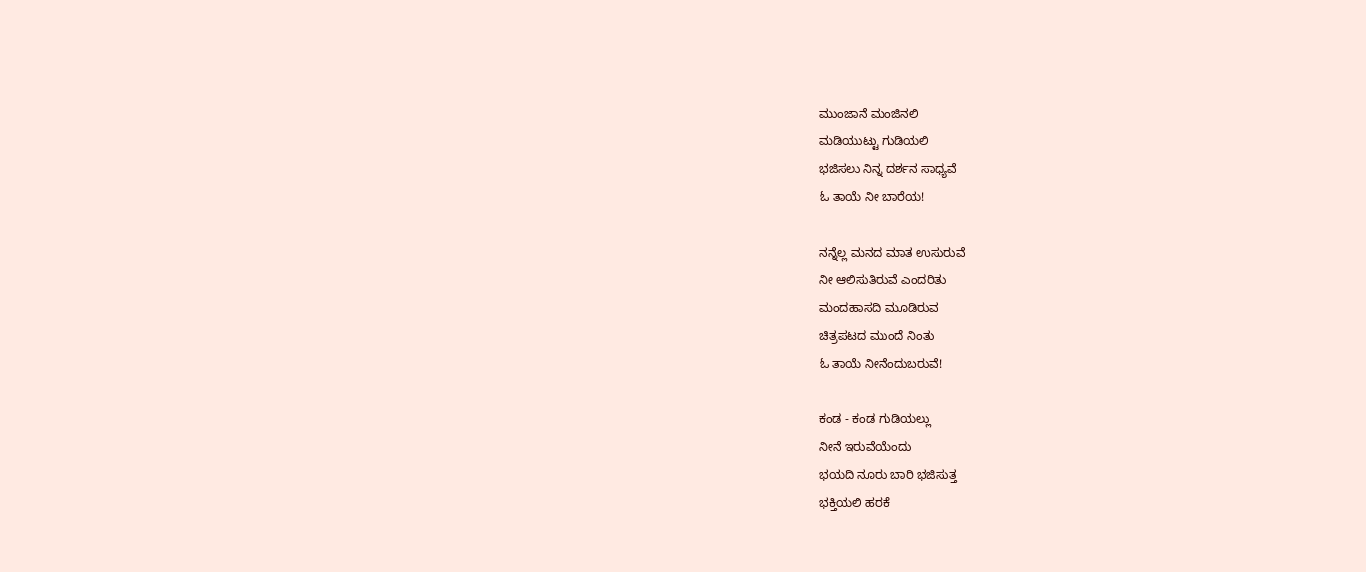ಮುಂಜಾನೆ ಮಂಜಿನಲಿ
ಮಡಿಯುಟ್ಟು ಗುಡಿಯಲಿ
ಭಜಿಸಲು ನಿನ್ನ ದರ್ಶನ ಸಾಧ್ಯವೆ
ಓ ತಾಯೆ ನೀ ಬಾರೆಯ!

ನನ್ನೆಲ್ಲ ಮನದ ಮಾತ ಉಸುರುವೆ
ನೀ ಆಲಿಸುತಿರುವೆ ಎಂದರಿತು
ಮಂದಹಾಸದಿ ಮೂಡಿರುವ
ಚಿತ್ರಪಟದ ಮುಂದೆ ನಿಂತು
ಓ ತಾಯೆ ನೀನೆಂದುಬರುವೆ!

ಕಂಡ - ಕಂಡ ಗುಡಿಯಲ್ಲು
ನೀನೆ ಇರುವೆಯೆಂದು
ಭಯದಿ ನೂರು ಬಾರಿ ಭಜಿಸುತ್ತ
ಭಕ್ತಿಯಲಿ ಹರಕೆ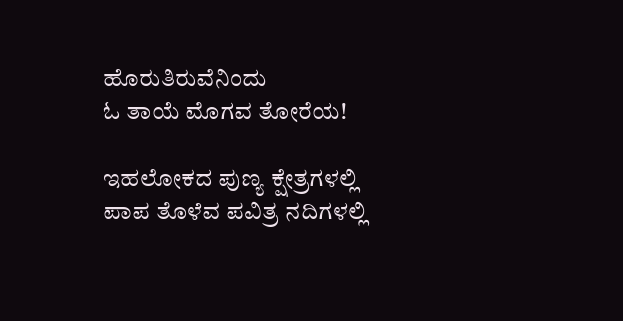ಹೊರುತಿರುವೆನಿಂದು
ಓ ತಾಯೆ ಮೊಗವ ತೋರೆಯ!

ಇಹಲೋಕದ ಪುಣ್ಯ ಕ್ಷೇತ್ರಗಳಲ್ಲಿ
ಪಾಪ ತೊಳೆವ ಪವಿತ್ರ ನದಿಗಳಲ್ಲಿ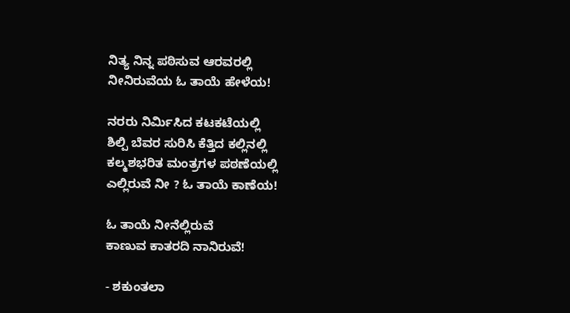ನಿತ್ಯ ನಿನ್ನ ಪಠಿಸುವ ಆರವರಲ್ಲಿ
ನೀನಿರುವೆಯ ಓ ತಾಯೆ ಹೇಳೆಯ!

ನರರು ನಿರ್ಮಿಸಿದ ಕಟಕಟೆಯಲ್ಲಿ
ಶಿಲ್ಪಿ ಬೆವರ ಸುರಿಸಿ ಕೆತ್ತಿದ ಕಲ್ಲಿನಲ್ಲಿ
ಕಲ್ಮಶಭರಿತ ಮಂತ್ರಗಳ ಪಠಣೆಯಲ್ಲಿ
ಎಲ್ಲಿರುವೆ ನೀ ? ಓ ತಾಯೆ ಕಾಣೆಯ!

ಓ ತಾಯೆ ನೀನೆಲ್ಲಿರುವೆ
ಕಾಣುವ ಕಾತರದಿ ನಾನಿರುವೆ!

- ಶಕುಂತಲಾ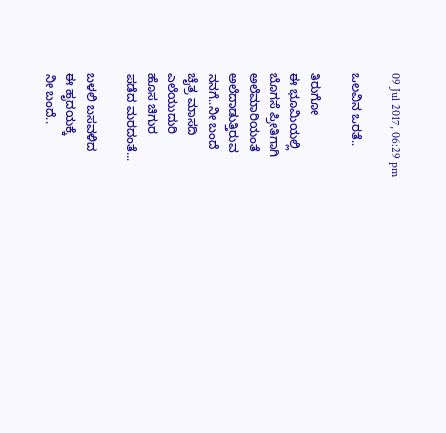09 Jul 2017, 06:29 pm

ಒಲವಿನ ಒರತೆ..

ತಿರುಗೋ
ಈ ಭೂಮಿಯಲ್ಲಿ
ಬೊಗಸೆ ಪ್ರೀತಿಗಾಗಿ
ಅಲೆಮಾರಿಯಂತೆ
ಅಲೆದಾಡುತ್ತಿರುವ
ನನಗೆ..ನೀ ಬಂದೆ
ಚೈತ್ರ ಮಾಸದಿ
ಎಲೆಯುದುರಿ
ಹೊಸ ಚಿಗುರ
ಪಡೆದ ಮರದಂತೆ...

ಬಳಲಿ ಬಸವಳಿದ
ಈ ಹೃದಯಕ್ಕೆ
ನೀ ಬಂದೆ..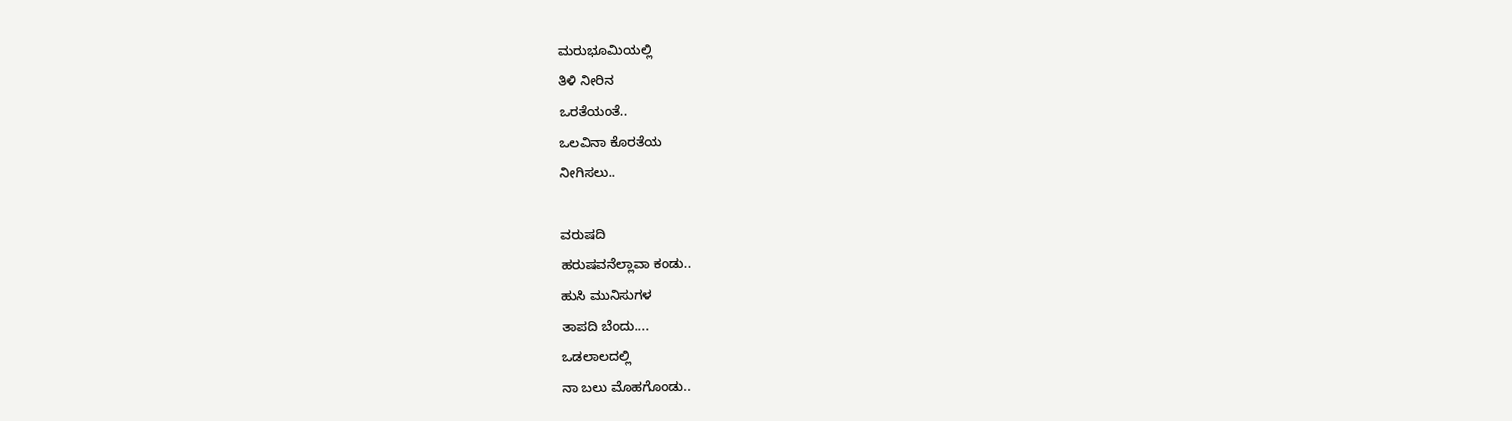ಮರುಭೂಮಿಯಲ್ಲಿ
ತಿಳಿ ನೀರಿನ
ಒರತೆಯಂತೆ..
ಒಲವಿನಾ ಕೊರತೆಯ
ನೀಗಿಸಲು..

ವರುಷದಿ
ಹರುಷವನೆಲ್ಲಾವಾ ಕಂಡು..
ಹುಸಿ ಮುನಿಸುಗಳ
ತಾಪದಿ ಬೆಂದು....
ಒಡಲಾಲದಲ್ಲಿ
ನಾ ಬಲು ಮೊಹಗೊಂಡು..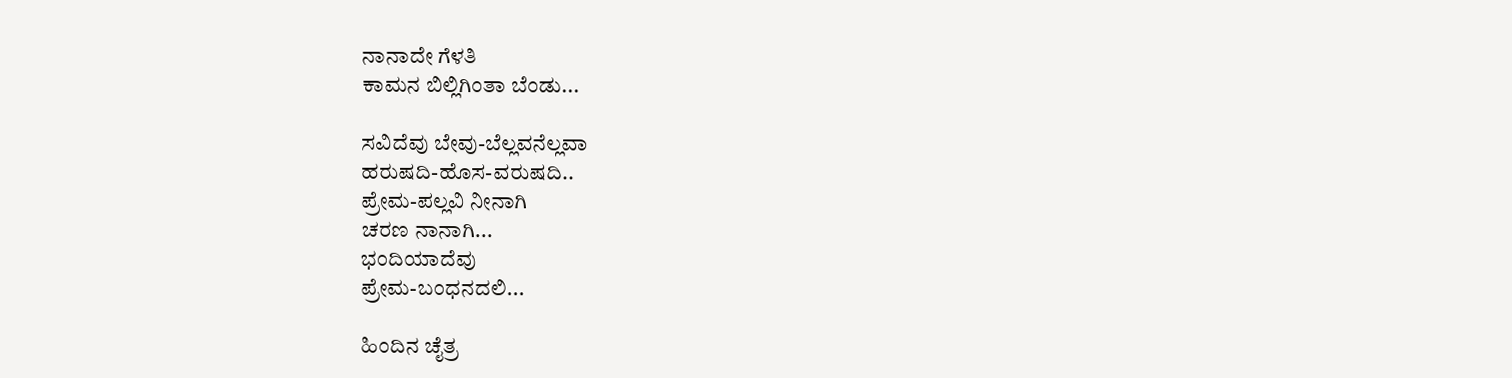ನಾನಾದೇ ಗೆಳತಿ
ಕಾಮನ ಬಿಲ್ಲಿಗಿಂತಾ ಬೆಂಡು...

ಸವಿದೆವು ಬೇವು-ಬೆಲ್ಲವನೆಲ್ಲವಾ
ಹರುಷದಿ-ಹೊಸ-ವರುಷದಿ..
ಪ್ರೇಮ-ಪಲ್ಲವಿ ನೀನಾಗಿ
ಚರಣ ನಾನಾಗಿ...
ಭಂದಿಯಾದೆವು
ಪ್ರೇಮ-ಬಂಧನದಲಿ...

ಹಿಂದಿನ ಚೈತ್ರ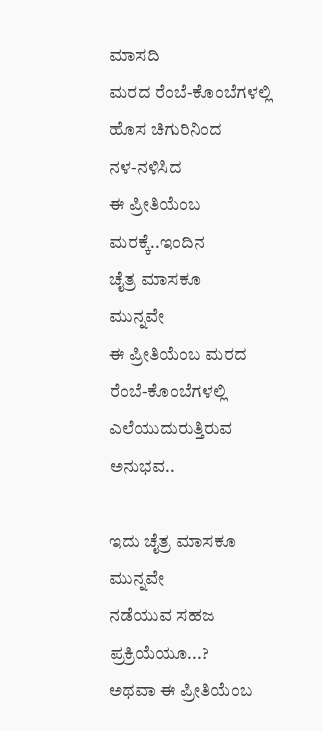ಮಾಸದಿ
ಮರದ ರೆಂಬೆ-ಕೊಂಬೆಗಳಲ್ಲಿ
ಹೊಸ ಚಿಗುರಿನಿಂದ
ನಳ-ನಳಿಸಿದ
ಈ ಪ್ರೀತಿಯೆಂಬ
ಮರಕ್ಕೆ..ಇಂದಿನ
ಚೈತ್ರ ಮಾಸಕೂ
ಮುನ್ನವೇ
ಈ ಪ್ರೀತಿಯೆಂಬ ಮರದ
ರೆಂಬೆ-ಕೊಂಬೆಗಳಲ್ಲಿ
ಎಲೆಯುದುರುತ್ತಿರುವ ಅನುಭವ..

ಇದು ಚೈತ್ರ ಮಾಸಕೂ ಮುನ್ನವೇ
ನಡೆಯುವ ಸಹಜ ಪ್ರಕ್ರಿಯೆಯೂ...?
ಅಥವಾ ಈ ಪ್ರೀತಿಯೆಂಬ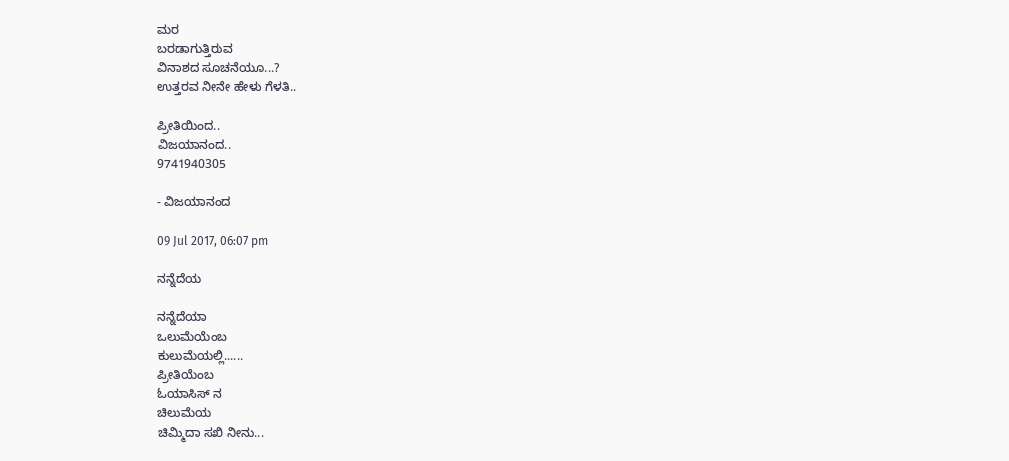ಮರ
ಬರಡಾಗುತ್ತಿರುವ
ವಿನಾಶದ ಸೂಚನೆಯೂ...?
ಉತ್ತರವ ನೀನೇ ಹೇಳು ಗೆಳತಿ..

ಪ್ರೀತಿಯಿಂದ..
ವಿಜಯಾನಂದ..
9741940305

- ವಿಜಯಾನಂದ

09 Jul 2017, 06:07 pm

ನನ್ನೆದೆಯ

ನನ್ನೆದೆಯಾ
ಒಲುಮೆಯೆಂಬ
ಕುಲುಮೆಯಲ್ಲಿ......
ಪ್ರೀತಿಯೆಂಬ
ಓಯಾಸಿಸ್ ನ
ಚಿಲುಮೆಯ
ಚಿಮ್ಮಿದಾ ಸಖಿ ನೀನು...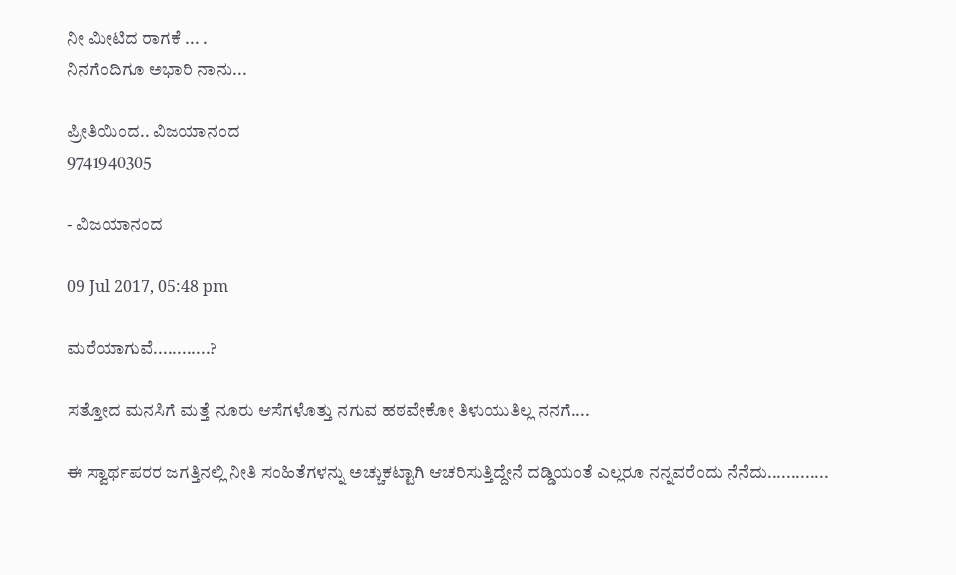ನೀ ಮೀಟಿದ ರಾಗಕೆ ... .
ನಿನಗೆಂದಿಗೂ ಅಭಾರಿ ನಾನು...

ಪ್ರೀತಿಯಿಂದ.. ವಿಜಯಾನಂದ
9741940305

- ವಿಜಯಾನಂದ

09 Jul 2017, 05:48 pm

ಮರೆಯಾಗುವೆ............?

ಸತ್ತೋದ ಮನಸಿಗೆ ಮತ್ತೆ ನೂರು ಆಸೆಗಳೊತ್ತು ನಗುವ ಹಠವೇಕೋ ತಿಳುಯುತಿಲ್ಲ ನನಗೆ....

ಈ ಸ್ವಾರ್ಥಪರರ ಜಗತ್ತಿನಲ್ಲಿ ನೀತಿ ಸಂಹಿತೆಗಳನ್ನು ಅಚ್ಚುಕಟ್ಟಾಗಿ ಆಚರಿಸುತ್ತಿದ್ದೇನೆ ದಡ್ಡಿಯಂತೆ ಎಲ್ಲರೂ ನನ್ನವರೆಂದು ನೆನೆದು.............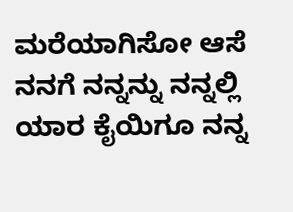ಮರೆಯಾಗಿಸೋ ಆಸೆ ನನಗೆ ನನ್ನನ್ನು ನನ್ನಲ್ಲಿ ಯಾರ ಕೈಯಿಗೂ ನನ್ನ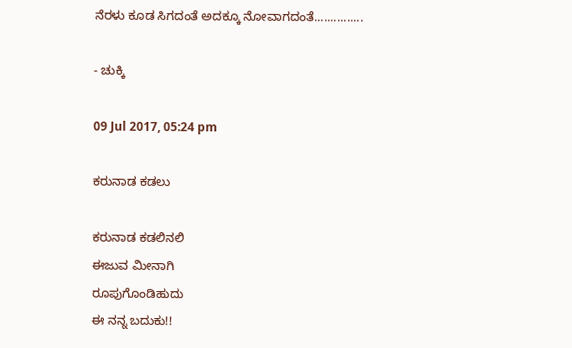ನೆರಳು ಕೂಡ ಸಿಗದಂತೆ ಅದಕ್ಕೂ ನೋವಾಗದಂತೆ...............

- ಚುಕ್ಕಿ

09 Jul 2017, 05:24 pm

ಕರುನಾಡ ಕಡಲು

ಕರುನಾಡ ಕಡಲಿನಲಿ
ಈಜುವ ಮೀನಾಗಿ
ರೂಪುಗೊಂಡಿಹುದು
ಈ ನನ್ನ ಬದುಕು!!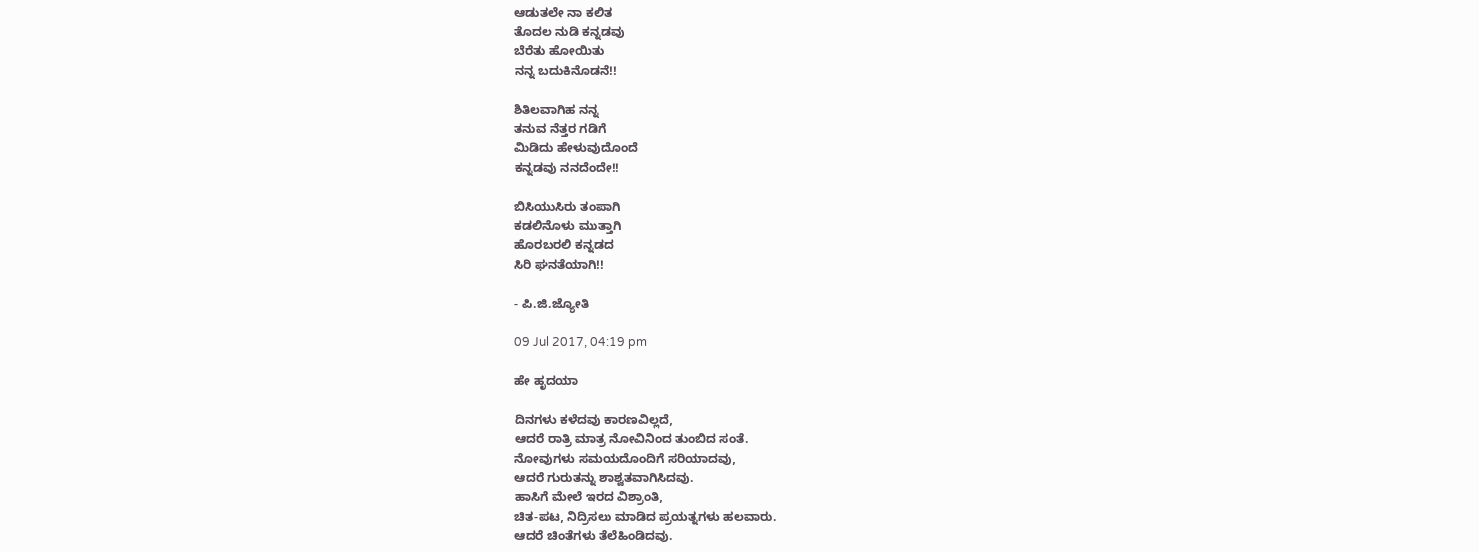ಆಡುತಲೇ ನಾ ಕಲಿತ
ತೊದಲ ನುಡಿ ಕನ್ನಡವು
ಬೆರೆತು ಹೋಯಿತು
ನನ್ನ ಬದುಕಿನೊಡನೆ!!

ಶಿತಿಲವಾಗಿಹ ನನ್ನ
ತನುವ ನೆತ್ತರ ಗಡಿಗೆ
ಮಿಡಿದು ಹೇಳುವುದೊಂದೆ
ಕನ್ನಡವು ನನದೆಂದೇ!!

ಬಿಸಿಯುಸಿರು ತಂಪಾಗಿ
ಕಡಲಿನೊಳು ಮುತ್ತಾಗಿ
ಹೊರಬರಲಿ‌ ಕನ್ನಡದ
ಸಿರಿ ಘನತೆಯಾಗಿ!!

- ಪಿ.ಜಿ.ಜ್ಯೋತಿ

09 Jul 2017, 04:19 pm

ಹೇ ಹೃದಯಾ

ದಿನಗಳು ಕಳೆದವು ಕಾರಣವಿಲ್ಲದೆ,
ಆದರೆ ರಾತ್ರಿ ಮಾತ್ರ ನೋವಿನಿಂದ ತುಂಬಿದ ಸಂತೆ.
ನೋವುಗಳು ಸಮಯದೊಂದಿಗೆ ಸರಿಯಾದವು,
ಆದರೆ ಗುರುತನ್ನು ಶಾಶ್ವತವಾಗಿಸಿದವು.
ಹಾಸಿಗೆ ಮೇಲೆ ಇರದ ವಿಶ್ರಾಂತಿ,
ಚಿತ-ಪಟ, ನಿದ್ರಿಸಲು ಮಾಡಿದ ಪ್ರಯತ್ನಗಳು ಹಲವಾರು.
ಆದರೆ ಚಿಂತೆಗಳು ತೆಲೆಹಿಂಡಿದವು.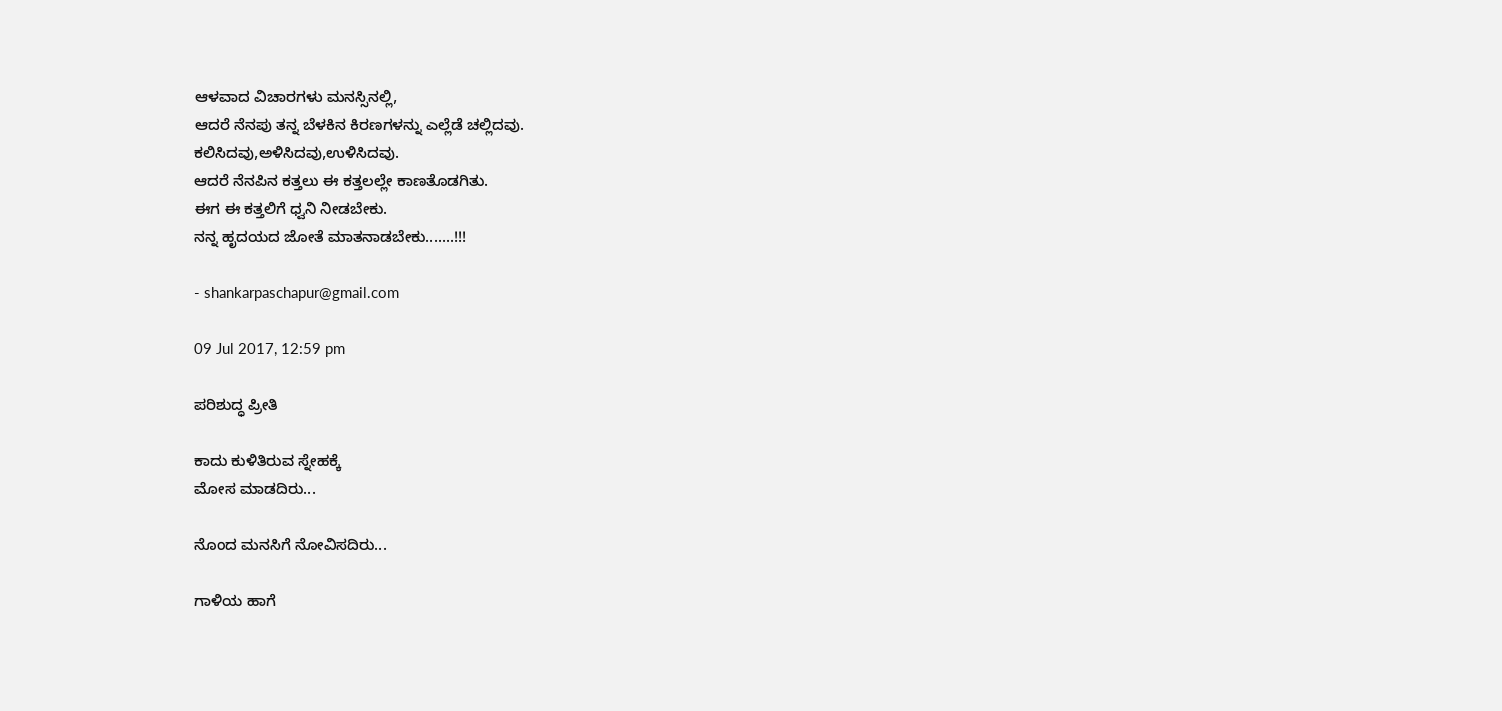ಆಳವಾದ ವಿಚಾರಗಳು ಮನಸ್ಸಿನಲ್ಲಿ,
ಆದರೆ ನೆನಪು ತನ್ನ ಬೆಳಕಿನ ಕಿರಣಗಳನ್ನು ಎಲ್ಲೆಡೆ ಚಲ್ಲಿದವು.
ಕಲಿಸಿದವು,ಅಳಿಸಿದವು,ಉಳಿಸಿದವು.
ಆದರೆ ನೆನಪಿನ ಕತ್ತಲು ಈ ಕತ್ತಲಲ್ಲೇ ಕಾಣತೊಡಗಿತು.
ಈಗ ಈ ಕತ್ತಲಿಗೆ ಧ್ವನಿ ನೀಡಬೇಕು.
ನನ್ನ ಹೃದಯದ ಜೋತೆ ಮಾತನಾಡಬೇಕು.......!!!

- shankarpaschapur@gmail.com

09 Jul 2017, 12:59 pm

ಪರಿಶುದ್ಧ ಪ್ರೀತಿ

ಕಾದು ಕುಳಿತಿರುವ ಸ್ನೇಹಕ್ಕೆ
ಮೋಸ ಮಾಡದಿರು...

ನೊಂದ ಮನಸಿಗೆ ನೋವಿಸದಿರು...

ಗಾಳಿಯ ಹಾಗೆ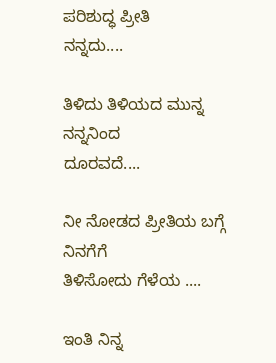ಪರಿಶುದ್ಧ ಪ್ರೀತಿ
ನನ್ನದು....

ತಿಳಿದು ತಿಳಿಯದ ಮುನ್ನ ನನ್ನನಿಂದ
ದೂರವದೆ....

ನೀ ನೋಡದ ಪ್ರೀತಿಯ ಬಗ್ಗೆ ನಿನಗೆಗೆ
ತಿಳಿಸೋದು ಗೆಳೆಯ ....

ಇಂತಿ ನಿನ್ನ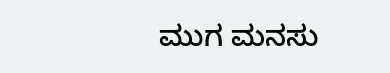ಮುಗ ಮನಸು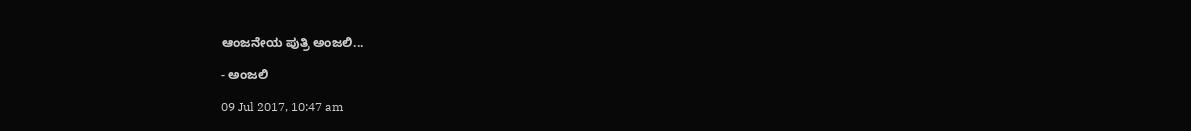ಆಂಜನೇಯ ಪುತ್ರಿ ಅಂಜಲಿ...

- ಅಂಜಲಿ

09 Jul 2017, 10:47 am